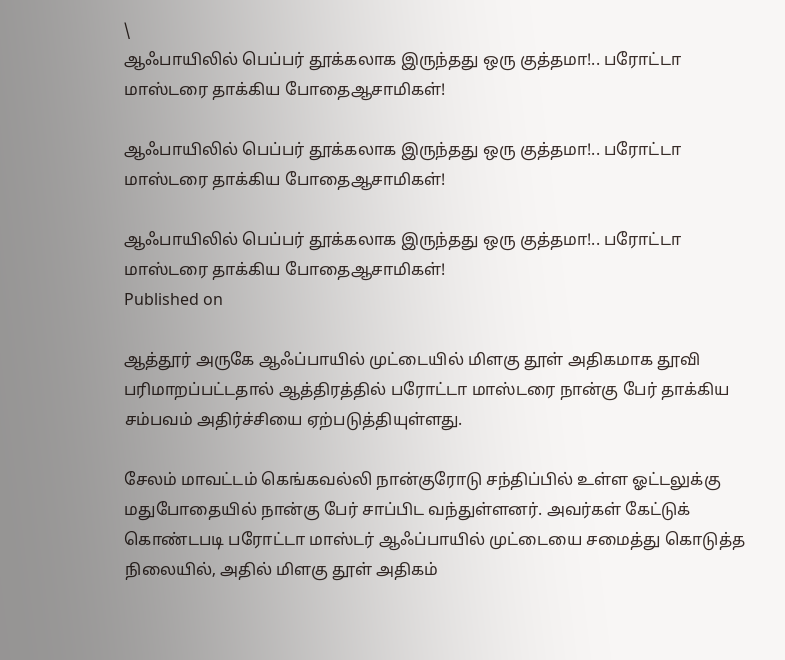\
ஆஃபாயிலில் பெப்பர் தூக்கலாக இருந்தது ஒரு குத்தமா!.. பரோட்டா மாஸ்டரை தாக்கிய போதைஆசாமிகள்!

ஆஃபாயிலில் பெப்பர் தூக்கலாக இருந்தது ஒரு குத்தமா!.. பரோட்டா மாஸ்டரை தாக்கிய போதைஆசாமிகள்!

ஆஃபாயிலில் பெப்பர் தூக்கலாக இருந்தது ஒரு குத்தமா!.. பரோட்டா மாஸ்டரை தாக்கிய போதைஆசாமிகள்!
Published on

ஆத்தூர் அருகே ஆஃப்பாயில் முட்டையில் மிளகு தூள் அதிகமாக தூவி பரிமாறப்பட்டதால் ஆத்திரத்தில் பரோட்டா மாஸ்டரை நான்கு பேர் தாக்கிய சம்பவம் அதிர்ச்சியை ஏற்படுத்தியுள்ளது.

சேலம் மாவட்டம் கெங்கவல்லி நான்குரோடு சந்திப்பில் உள்ள ஓட்டலுக்கு மதுபோதையில் நான்கு பேர் சாப்பிட வந்துள்ளனர். அவர்கள் கேட்டுக் கொண்டபடி பரோட்டா மாஸ்டர் ஆஃப்பாயில் முட்டையை சமைத்து கொடுத்த நிலையில், அதில் மிளகு தூள் அதிகம்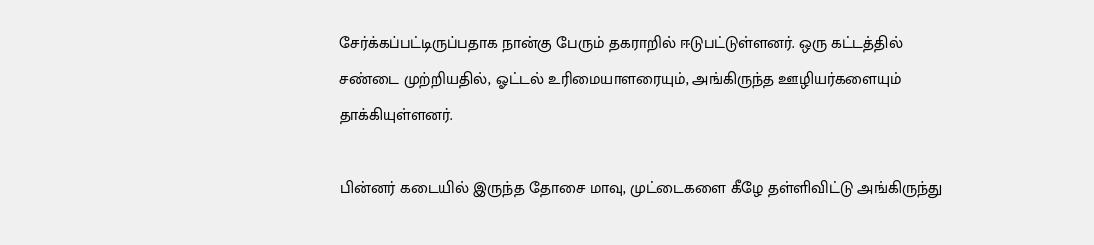சேர்க்கப்பட்டிருப்பதாக நான்கு பேரும் தகராறில் ஈடுபட்டுள்ளனர். ஒரு கட்டத்தில் சண்டை முற்றியதில், ஓட்டல் உரிமையாளரையும், அங்கிருந்த ஊழியர்களையும் தாக்கியுள்ளனர்.

பின்னர் கடையில் இருந்த தோசை மாவு, முட்டைகளை கீழே தள்ளிவிட்டு அங்கிருந்து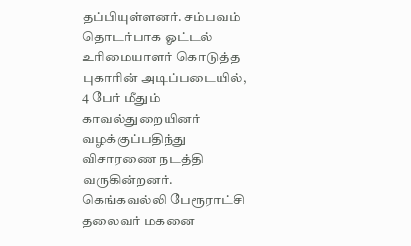தப்பியுள்ளனர். சம்பவம் தொடர்பாக ஓட்டல் உரிமையாளர் கொடுத்த புகாரின் அடிப்படையில், 4 பேர் மீதும் காவல்துறையினர் வழக்குப்பதிந்து விசாரணை நடத்தி வருகின்றனர். கெங்கவல்லி பேரூராட்சி தலைவர் மகனை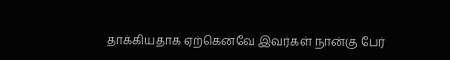தாக்கியதாக ஏற்கெனவே இவர்கள் நான்கு பேர்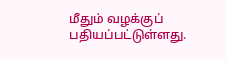மீதும் வழக்குப் பதியப்பட்டுள்ளது.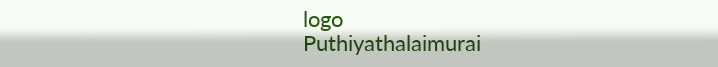logo
Puthiyathalaimurai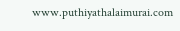www.puthiyathalaimurai.com